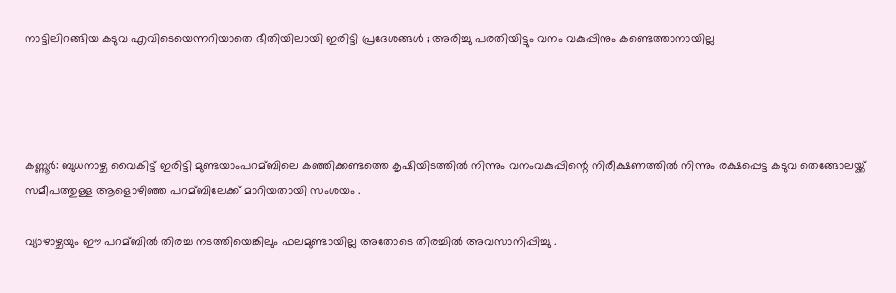നാട്ടിലിറങ്ങിയ കടുവ എവിടെയെന്നറിയാതെ ഭീതിയിലായി ഇരിട്ടി പ്രദേശങ്ങള്‍ ; അരിച്ചു പരതിയിട്ടും വനം വകുപ്പിനും കണ്ടെത്താനായില്ല




കണ്ണൂര്‍: ബുധനാഴ്ച വൈകിട്ട് ഇരിട്ടി മുണ്ടയാംപറമ്ബിലെ കഞ്ഞിക്കണ്ടത്തെ കൃഷിയിടത്തില്‍ നിന്നും വനംവകുപ്പിന്റെ നിരീക്ഷണത്തില്‍ നിന്നും രക്ഷപ്പെട്ട കടുവ തെങ്ങോലയ്ക്ക് സമീപത്തുള്ള ആളൊഴിഞ്ഞ പറമ്ബിലേക്ക് മാറിയതായി സംശയം .

വ്യാഴാഴ്ചയും ഈ പറമ്ബില്‍ തിരച്ച നടത്തിയെങ്കിലും ഫലമുണ്ടായില്ല അതോടെ തിരച്ചില്‍ അവസാനിപ്പിച്ചു .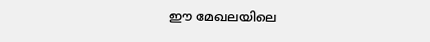ഈ മേഖലയിലെ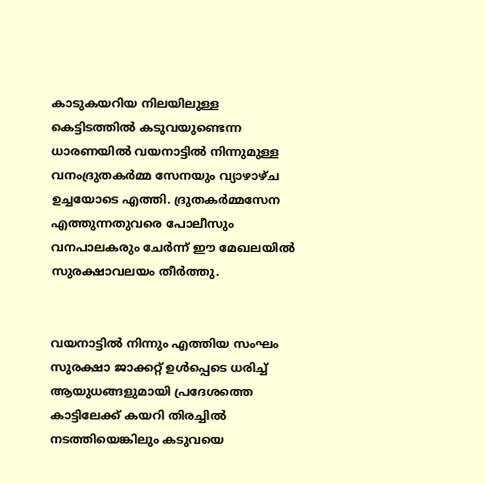കാടുകയറിയ നിലയിലുള്ള കെട്ടിടത്തില്‍ കടുവയുണ്ടെന്ന ധാരണയില്‍ വയനാട്ടില്‍ നിന്നുമുള്ള വനംദ്രുതകര്‍മ്മ സേനയും വ്യാഴാഴ്ച ഉച്ചയോടെ എത്തി. ദ്രുതകര്‍മ്മസേന എത്തുന്നതുവരെ പോലീസും വനപാലകരും ചേര്‍ന്ന് ഈ മേഖലയില്‍ സുരക്ഷാവലയം തീര്‍ത്തു.


വയനാട്ടില്‍ നിന്നും എത്തിയ സംഘം സുരക്ഷാ ജാക്കറ്റ് ഉള്‍പ്പെടെ ധരിച്ച്‌ ആയുധങ്ങളുമായി പ്രദേശത്തെ കാട്ടിലേക്ക് കയറി തിരച്ചില്‍ നടത്തിയെങ്കിലും കടുവയെ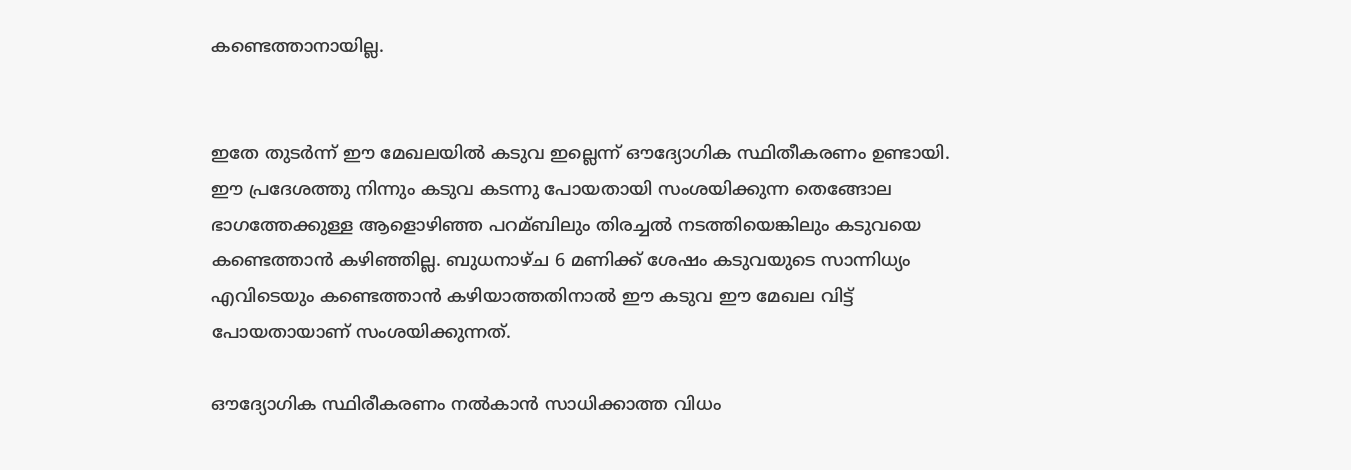കണ്ടെത്താനായില്ല.


ഇതേ തുടര്‍ന്ന് ഈ മേഖലയില്‍ കടുവ ഇല്ലെന്ന് ഔദ്യോഗിക സ്ഥിതീകരണം ഉണ്ടായി. ഈ പ്രദേശത്തു നിന്നും കടുവ കടന്നു പോയതായി സംശയിക്കുന്ന തെങ്ങോല ഭാഗത്തേക്കുള്ള ആളൊഴിഞ്ഞ പറമ്ബിലും തിരച്ചല്‍ നടത്തിയെങ്കിലും കടുവയെ കണ്ടെത്താന്‍ കഴിഞ്ഞില്ല. ബുധനാഴ്ച 6 മണിക്ക് ശേഷം കടുവയുടെ സാന്നിധ്യം എവിടെയും കണ്ടെത്താന്‍ കഴിയാത്തതിനാല്‍ ഈ കടുവ ഈ മേഖല വിട്ട് പോയതായാണ് സംശയിക്കുന്നത്.

ഔദ്യോഗിക സ്ഥിരീകരണം നല്‍കാന്‍ സാധിക്കാത്ത വിധം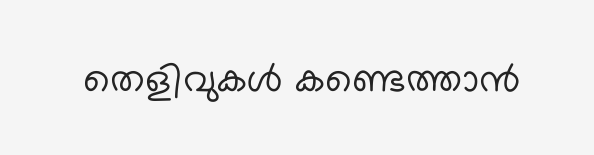തെളിവുകള്‍ കണ്ടെത്താന്‍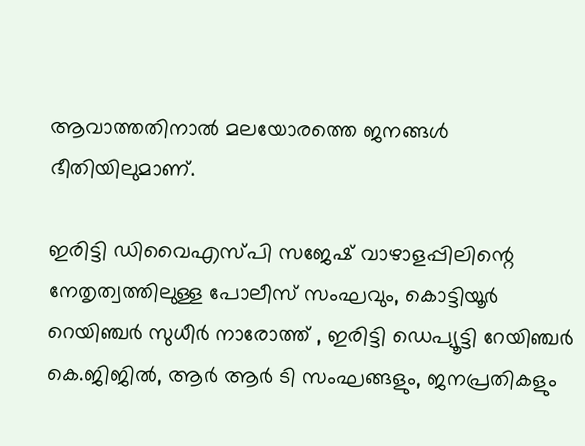ആവാത്തതിനാല്‍ മലയോരത്തെ ജനങ്ങള്‍ ഭീതിയിലുമാണ്.

ഇരിട്ടി ഡിവൈഎസ്പി സജേഷ് വാഴാളപ്പിലിന്റെ നേതൃത്വത്തിലുള്ള പോലീസ് സംഘവും, കൊട്ടിയൂര്‍ റെയിഞ്ചര്‍ സുധീര്‍ നാരോത്ത് , ഇരിട്ടി ഡെപ്യൂട്ടി റേയിഞ്ചര്‍ കെ.ജിജില്‍, ആര്‍ ആര്‍ ടി സംഘങ്ങളും, ജനപ്രതികളും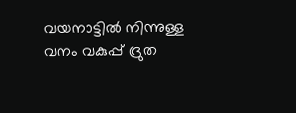വയനാട്ടില്‍ നിന്നുള്ള വനം വകുപ്പ് ദ്രുത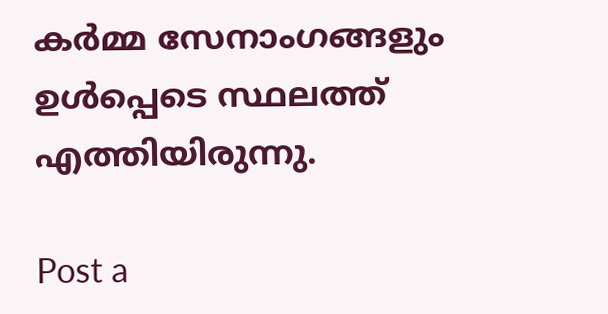കര്‍മ്മ സേനാംഗങ്ങളും ഉള്‍പ്പെടെ സ്ഥലത്ത് എത്തിയിരുന്നു.

Post a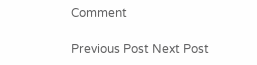Comment

Previous Post Next Post